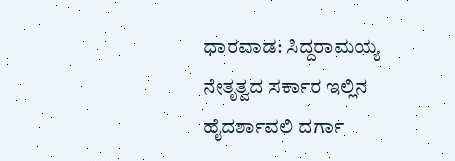ಧಾರವಾಡ: ಸಿದ್ದರಾಮಯ್ಯ ನೇತೃತ್ವದ ಸರ್ಕಾರ ಇಲ್ಲಿನ ಹೈದರ್ಶಾವಲಿ ದರ್ಗಾ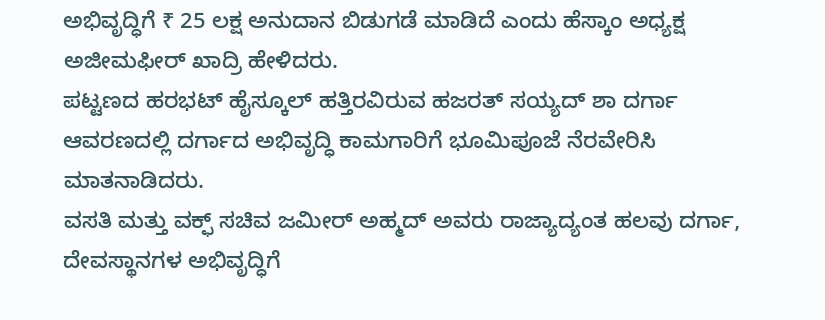ಅಭಿವೃದ್ಧಿಗೆ ₹ 25 ಲಕ್ಷ ಅನುದಾನ ಬಿಡುಗಡೆ ಮಾಡಿದೆ ಎಂದು ಹೆಸ್ಕಾಂ ಅಧ್ಯಕ್ಷ ಅಜೀಮಫೀರ್ ಖಾದ್ರಿ ಹೇಳಿದರು.
ಪಟ್ಟಣದ ಹರಭಟ್ ಹೈಸ್ಕೂಲ್ ಹತ್ತಿರವಿರುವ ಹಜರತ್ ಸಯ್ಯದ್ ಶಾ ದರ್ಗಾ ಆವರಣದಲ್ಲಿ ದರ್ಗಾದ ಅಭಿವೃದ್ಧಿ ಕಾಮಗಾರಿಗೆ ಭೂಮಿಪೂಜೆ ನೆರವೇರಿಸಿ ಮಾತನಾಡಿದರು.
ವಸತಿ ಮತ್ತು ವಕ್ಫ್ ಸಚಿವ ಜಮೀರ್ ಅಹ್ಮದ್ ಅವರು ರಾಜ್ಯಾದ್ಯಂತ ಹಲವು ದರ್ಗಾ, ದೇವಸ್ಥಾನಗಳ ಅಭಿವೃದ್ಧಿಗೆ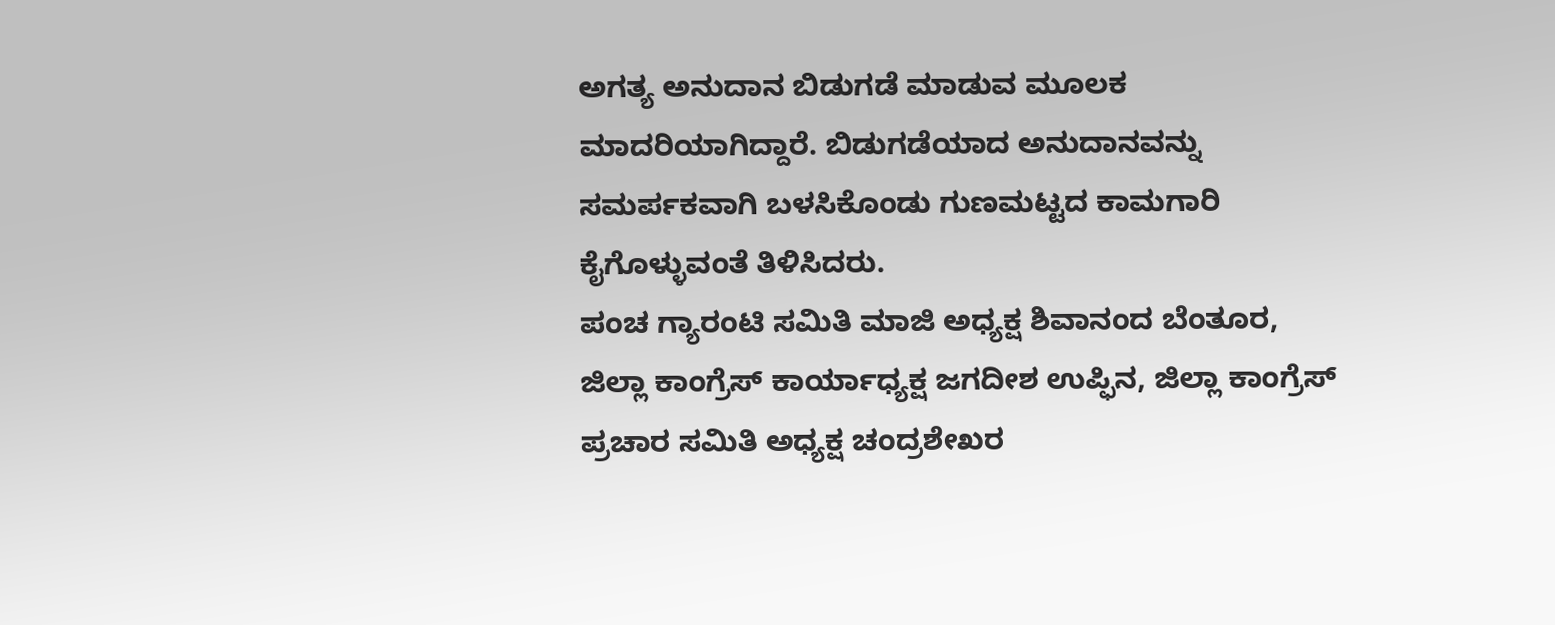ಅಗತ್ಯ ಅನುದಾನ ಬಿಡುಗಡೆ ಮಾಡುವ ಮೂಲಕ ಮಾದರಿಯಾಗಿದ್ದಾರೆ. ಬಿಡುಗಡೆಯಾದ ಅನುದಾನವನ್ನು ಸಮರ್ಪಕವಾಗಿ ಬಳಸಿಕೊಂಡು ಗುಣಮಟ್ಟದ ಕಾಮಗಾರಿ ಕೈಗೊಳ್ಳುವಂತೆ ತಿಳಿಸಿದರು.
ಪಂಚ ಗ್ಯಾರಂಟಿ ಸಮಿತಿ ಮಾಜಿ ಅಧ್ಯಕ್ಷ ಶಿವಾನಂದ ಬೆಂತೂರ, ಜಿಲ್ಲಾ ಕಾಂಗ್ರೆಸ್ ಕಾರ್ಯಾಧ್ಯಕ್ಷ ಜಗದೀಶ ಉಪ್ಫಿನ, ಜಿಲ್ಲಾ ಕಾಂಗ್ರೆಸ್ ಪ್ರಚಾರ ಸಮಿತಿ ಅಧ್ಯಕ್ಷ ಚಂದ್ರಶೇಖರ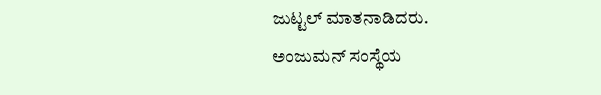ಜುಟ್ಟಲ್ ಮಾತನಾಡಿದರು.
ಅಂಜುಮನ್ ಸಂಸ್ಥೆಯ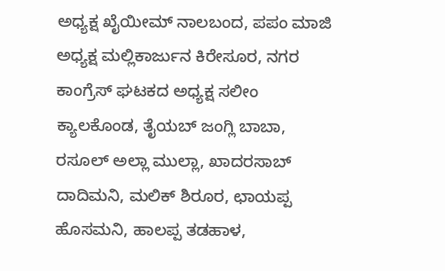ಅಧ್ಯಕ್ಷ ಖೈಯೀಮ್ ನಾಲಬಂದ, ಪಪಂ ಮಾಜಿ ಅಧ್ಯಕ್ಷ ಮಲ್ಲಿಕಾರ್ಜುನ ಕಿರೇಸೂರ, ನಗರ ಕಾಂಗ್ರೆಸ್ ಘಟಕದ ಅಧ್ಯಕ್ಷ ಸಲೀಂ ಕ್ಯಾಲಕೊಂಡ, ತೈಯಬ್ ಜಂಗ್ಲಿ ಬಾಬಾ, ರಸೂಲ್ ಅಲ್ಲಾ ಮುಲ್ಲಾ, ಖಾದರಸಾಬ್ ದಾದಿಮನಿ, ಮಲಿಕ್ ಶಿರೂರ, ಛಾಯಪ್ಪ ಹೊಸಮನಿ, ಹಾಲಪ್ಪ ತಡಹಾಳ,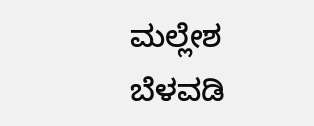ಮಲ್ಲೇಶ ಬೆಳವಡಿ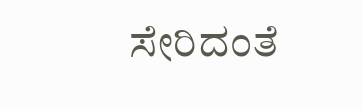ಸೇರಿದಂತೆ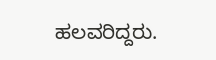ಹಲವರಿದ್ದರು.